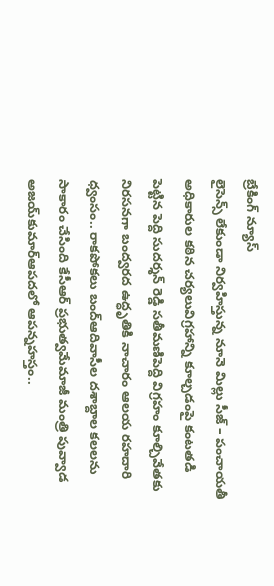బ్రేకింగ్ న్యూస్
లైసెన్స్ లేకుండా నిర్వహిస్తున్న నూనె మిల్లు సీజ్ – పంచాయతీ అధికారుల కఠిన చర్యలువిగ్రహాన్ని కూల్చడంపై కంటతడి పెట్టిన పెద్ది సుదర్శన్ రెడ్డి సతీమణిపెద్ది విగ్రహం కూల్చివేతకు నిరసనగా బంద్వరద ఉద్ధృతికి నాచారం ఆలయ రహదారి ధ్వంసం.. రాకపోకలు బంద్ఆదివాసీల దశాబ్దాల కలలను సాకారం చేసింది కేసీఆర్‌ ప్రభుత్వమేమాజీ మంత్రి పువ్వాడ అజయ్‌కుమార్ఆపదలో ఆపన్నహస్తం..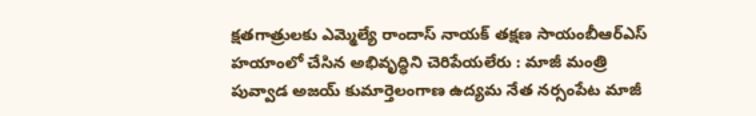క్షతగాత్రులకు ఎమ్మెల్యే రాందాస్ నాయక్ తక్షణ సాయంబీఆర్ఎస్ హయాంలో చేసిన అభివృద్ధిని చెరిపేయలేరు : మాజీ మంత్రి పువ్వాడ అజయ్ కుమార్తెలంగాణ ఉద్యమ నేత నర్సంపేట మాజీ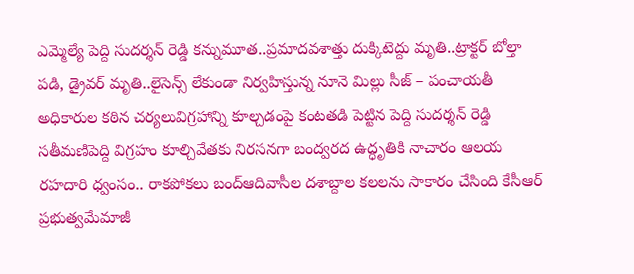ఎమ్మెల్యే పెద్ది సుదర్శన్ రెడ్డి కన్నుమూత..ప్రమాదవశాత్తు దుక్కిటెద్దు మృతి..ట్రాక్టర్ బోల్తా పడి, డ్రైవర్ మృతి..లైసెన్స్ లేకుండా నిర్వహిస్తున్న నూనె మిల్లు సీజ్ – పంచాయతీ అధికారుల కఠిన చర్యలువిగ్రహాన్ని కూల్చడంపై కంటతడి పెట్టిన పెద్ది సుదర్శన్ రెడ్డి సతీమణిపెద్ది విగ్రహం కూల్చివేతకు నిరసనగా బంద్వరద ఉద్ధృతికి నాచారం ఆలయ రహదారి ధ్వంసం.. రాకపోకలు బంద్ఆదివాసీల దశాబ్దాల కలలను సాకారం చేసింది కేసీఆర్‌ ప్రభుత్వమేమాజీ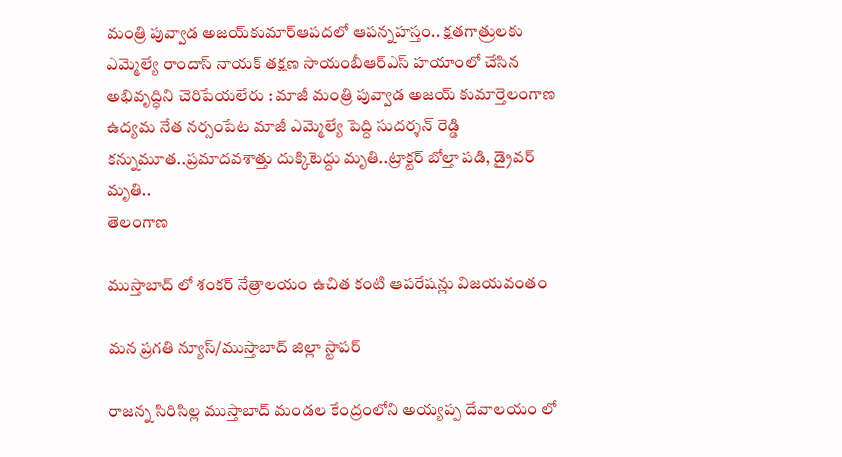మంత్రి పువ్వాడ అజయ్‌కుమార్ఆపదలో ఆపన్నహస్తం.. క్షతగాత్రులకు ఎమ్మెల్యే రాందాస్ నాయక్ తక్షణ సాయంబీఆర్ఎస్ హయాంలో చేసిన అభివృద్ధిని చెరిపేయలేరు : మాజీ మంత్రి పువ్వాడ అజయ్ కుమార్తెలంగాణ ఉద్యమ నేత నర్సంపేట మాజీ ఎమ్మెల్యే పెద్ది సుదర్శన్ రెడ్డి కన్నుమూత..ప్రమాదవశాత్తు దుక్కిటెద్దు మృతి..ట్రాక్టర్ బోల్తా పడి, డ్రైవర్ మృతి..
తెలంగాణ

ముస్తాబాద్ లో శంకర్ నేత్రాలయం ఉచిత కంటి ఆపరేషన్లు విజయవంతం

మన ప్రగతి న్యూస్/ముస్తాబాద్ జిల్లా స్టాపర్

రాజన్న సిరిసిల్ల ముస్తాబాద్ మండల కేంద్రంలోని అయ్యప్ప దేవాలయం లో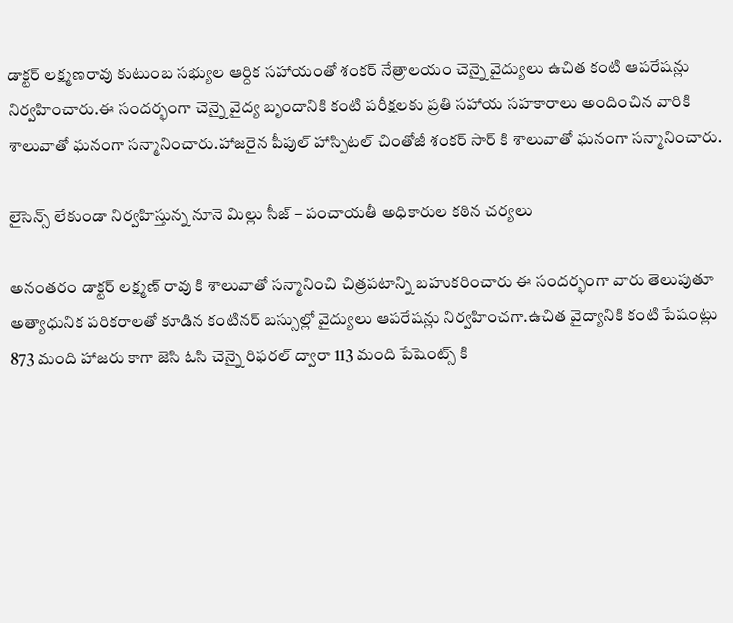డాక్టర్ లక్ష్మణరావు కుటుంబ సభ్యుల ఆర్దిక సహాయంతో శంకర్ నేత్రాలయం చెన్నై వైద్యులు ఉచిత కంటి ఆపరేషన్లు నిర్వహించారు.ఈ సందర్భంగా చెన్నై వైద్య బృందానికి కంటి పరీక్షలకు ప్రతి సహాయ సహకారాలు అందించిన వారికి శాలువాతో ఘనంగా సన్మానించారు.హాజరైన పీపుల్ హాస్పిటల్ చింతోజీ శంకర్ సార్ కి శాలువాతో ఘనంగా సన్మానించారు.

లైసెన్స్ లేకుండా నిర్వహిస్తున్న నూనె మిల్లు సీజ్ – పంచాయతీ అధికారుల కఠిన చర్యలు

అనంతరం డాక్టర్ లక్ష్మణ్ రావు కి శాలువాతో సన్మానించి చిత్రపటాన్ని బహుకరించారు ఈ సందర్భంగా వారు తెలుపుతూ అత్యాధునిక పరికరాలతో కూడిన కంటినర్ బస్సుల్లో వైద్యులు ఆపరేషన్లు నిర్వహించగా.ఉచిత వైద్యానికి కంటి పేషంట్లు 873 మంది హాజరు కాగా జెసి ఓసి చెన్నై రిఫరల్ ద్వారా 113 మంది పేషెంట్స్ కి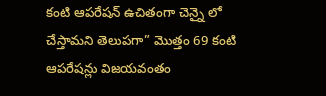కంటి ఆపరేషన్ ఉచితంగా చెన్నై లో చేస్తామని తెలుపగా” మొత్తం 69 కంటి ఆపరేషన్లు విజయవంతం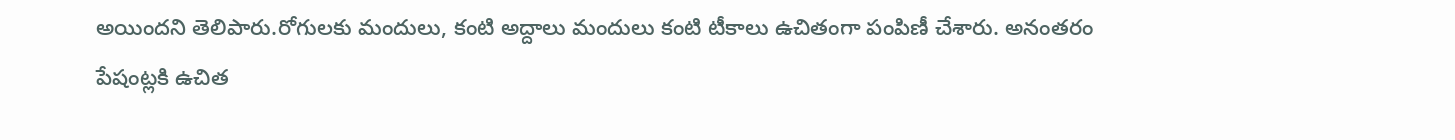అయిందని తెలిపారు.రోగులకు మందులు, కంటి అద్దాలు మందులు కంటి టీకాలు ఉచితంగా పంపిణీ చేశారు. అనంతరం పేషంట్లకి ఉచిత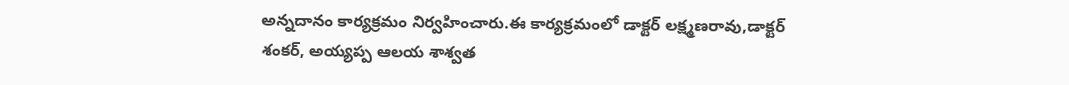అన్నదానం కార్యక్రమం నిర్వహించారు.ఈ కార్యక్రమంలో డాక్టర్ లక్ష్మణరావు,డాక్టర్ శంకర్, అయ్యప్ప ఆలయ శాశ్వత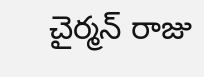చైర్మన్ రాజు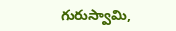గురుస్వామి,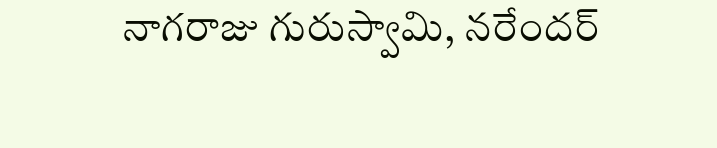నాగరాజు గురుస్వామి, నరేందర్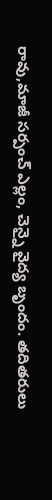రావు,మాజీ సర్పంచ్ ఎల్లం, చెన్నై వైద్య బృందం. తదితరులు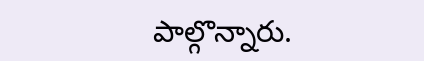పాల్గొన్నారు.